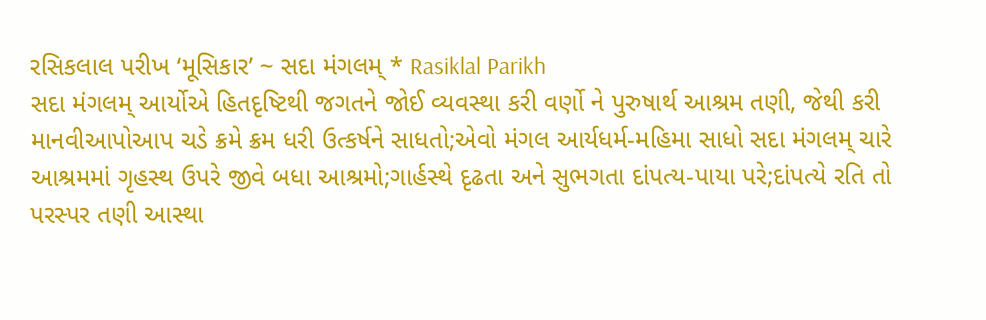રસિકલાલ પરીખ ‘મૂસિકાર’ ~ સદા મંગલમ્ * Rasiklal Parikh
સદા મંગલમ્ આર્યોએ હિતદૃષ્ટિથી જગતને જોઈ વ્યવસ્થા કરી વર્ણો ને પુરુષાર્થ આશ્રમ તણી, જેથી કરી માનવીઆપોઆપ ચડે ક્રમે ક્રમ ધરી ઉત્કર્ષને સાધતો;એવો મંગલ આર્યધર્મ-મહિમા સાધો સદા મંગલમ્ ચારે આશ્રમમાં ગૃહસ્થ ઉપરે જીવે બધા આશ્રમો;ગાર્હસ્થે દૃઢતા અને સુભગતા દાંપત્ય-પાયા પરે;દાંપત્યે રતિ તો પરસ્પર તણી આસ્થા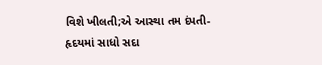વિશે ખીલતી;એ આસ્થા તમ દંપતી-હૃદયમાં સાધો સદા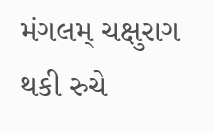મંગલમ્ ચક્ષુરાગ થકી રુચે